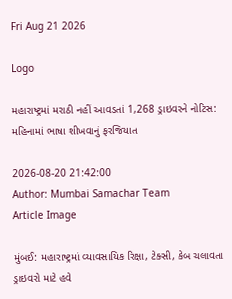Fri Aug 21 2026

Logo

મહારાષ્ટ્રમાં મરાઠી નહીં આવડતાં 1,268 ડ્રાઇવરને નોટિસ: મહિનામાં ભાષા શીખવાનું ફરજિયાત

2026-08-20 21:42:00
Author: Mumbai Samachar Team
Article Image

મુંબઈ: મહારાષ્ટ્રમાં વ્યાવસાયિક રિક્ષા, ટેક્સી, કેબ ચલાવતા ડ્રાઇવરો માટે હવે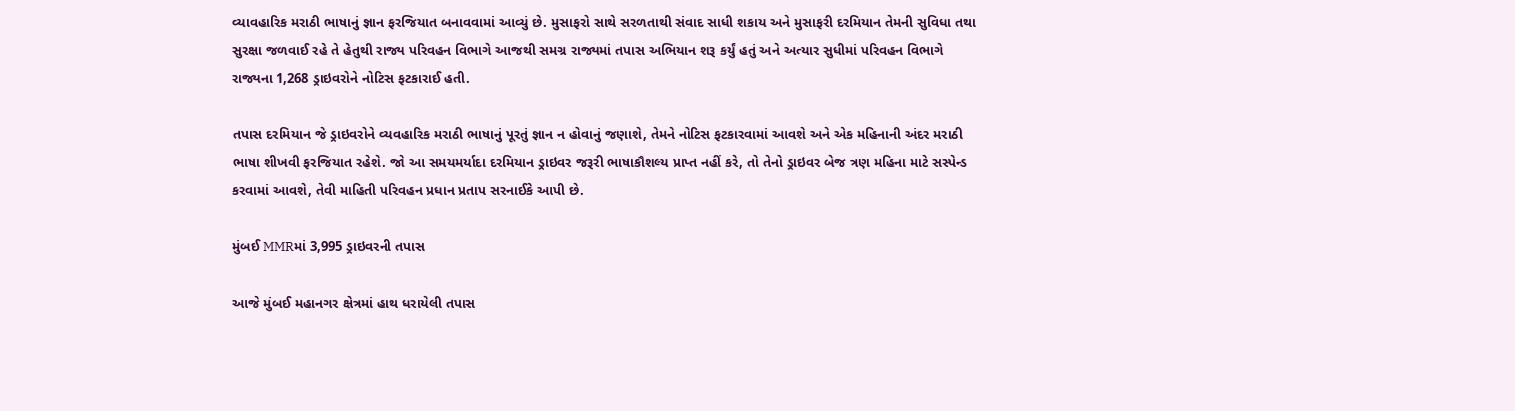વ્યાવહારિક મરાઠી ભાષાનું જ્ઞાન ફરજિયાત બનાવવામાં આવ્યું છે. મુસાફરો સાથે સરળતાથી સંવાદ સાધી શકાય અને મુસાફરી દરમિયાન તેમની સુવિધા તથા સુરક્ષા જળવાઈ રહે તે હેતુથી રાજ્ય પરિવહન વિભાગે આજથી સમગ્ર રાજ્યમાં તપાસ અભિયાન શરૂ કર્યું હતું અને અત્યાર સુધીમાં પરિવહન વિભાગે  રાજ્યના 1,268 ડ્રાઇવરોને નોટિસ ફટકારાઈ હતી.

તપાસ દરમિયાન જે ડ્રાઇવરોને વ્યવહારિક મરાઠી ભાષાનું પૂરતું જ્ઞાન ન હોવાનું જણાશે, તેમને નોટિસ ફટકારવામાં આવશે અને એક મહિનાની અંદર મરાઠી ભાષા શીખવી ફરજિયાત રહેશે. જો આ સમયમર્યાદા દરમિયાન ડ્રાઇવર જરૂરી ભાષાકૌશલ્ય પ્રાપ્ત નહીં કરે, તો તેનો ડ્રાઇવર બેજ ત્રણ મહિના માટે સસ્પેન્ડ કરવામાં આવશે, તેવી માહિતી પરિવહન પ્રધાન પ્રતાપ સરનાઈકે આપી છે.

મુંબઈ MMRમાં 3,995 ડ્રાઇવરની તપાસ

આજે મુંબઈ મહાનગર ક્ષેત્રમાં હાથ ધરાયેલી તપાસ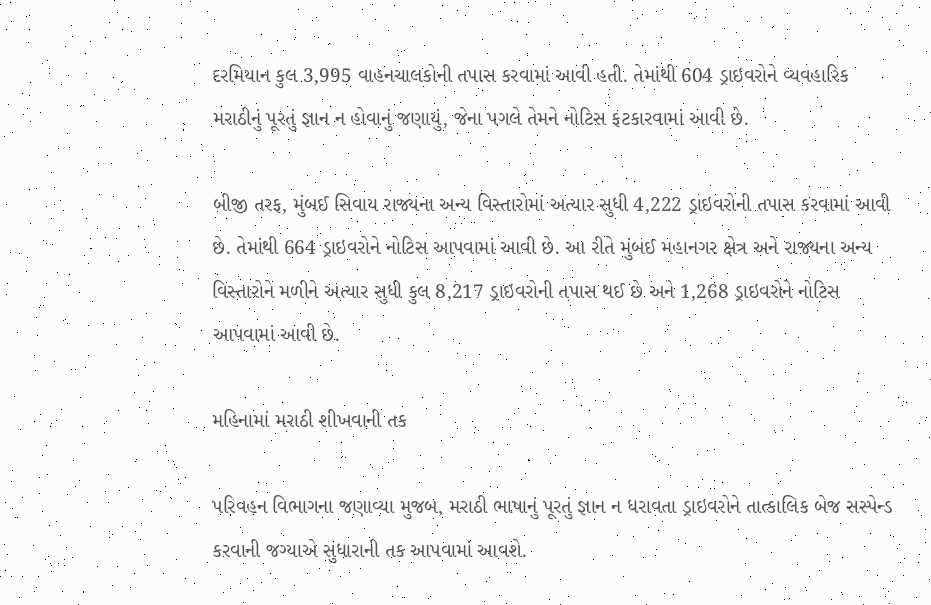દરમિયાન કુલ 3,995 વાહનચાલકોની તપાસ કરવામાં આવી હતી. તેમાંથી 604 ડ્રાઇવરોને વ્યવહારિક મરાઠીનું પૂરતું જ્ઞાન ન હોવાનું જણાયું, જેના પગલે તેમને નોટિસ ફટકારવામાં આવી છે.

બીજી તરફ, મુંબઈ સિવાય રાજ્યના અન્ય વિસ્તારોમાં અત્યાર સુધી 4,222 ડ્રાઇવરોની તપાસ કરવામાં આવી છે. તેમાંથી 664 ડ્રાઇવરોને નોટિસ આપવામાં આવી છે. આ રીતે મુંબઈ મહાનગર ક્ષેત્ર અને રાજ્યના અન્ય વિસ્તારોને મળીને અત્યાર સુધી કુલ 8,217 ડ્રાઇવરોની તપાસ થઈ છે અને 1,268 ડ્રાઇવરોને નોટિસ આપવામાં આવી છે.

મહિનામાં મરાઠી શીખવાની તક

પરિવહન વિભાગના જણાવ્યા મુજબ, મરાઠી ભાષાનું પૂરતું જ્ઞાન ન ધરાવતા ડ્રાઇવરોને તાત્કાલિક બેજ સસ્પેન્ડ કરવાની જગ્યાએ સુધારાની તક આપવામાં આવશે.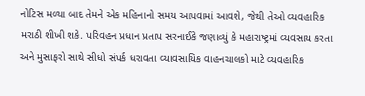નોટિસ મળ્યા બાદ તેમને એક મહિનાનો સમય આપવામાં આવશે, જેથી તેઓ વ્યવહારિક મરાઠી શીખી શકે. પરિવહન પ્રધાન પ્રતાપ સરનાઈકે જણાવ્યું કે મહારાષ્ટ્રમાં વ્યવસાય કરતા અને મુસાફરો સાથે સીધો સંપર્ક ધરાવતા વ્યાવસાયિક વાહનચાલકો માટે વ્યવહારિક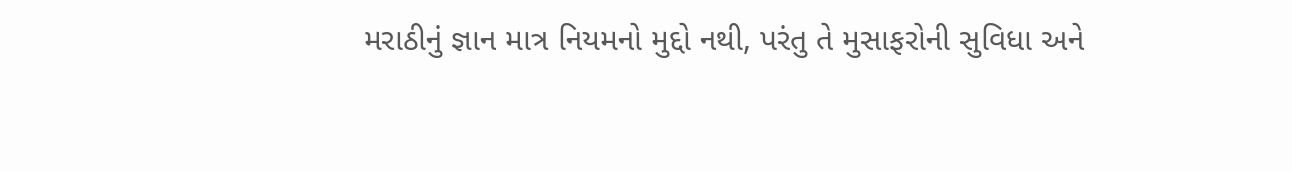મરાઠીનું જ્ઞાન માત્ર નિયમનો મુદ્દો નથી, પરંતુ તે મુસાફરોની સુવિધા અને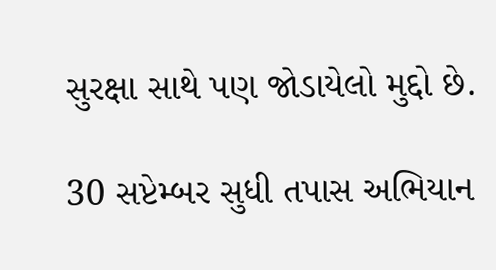સુરક્ષા સાથે પણ જોડાયેલો મુદ્દો છે.

30 સપ્ટેમ્બર સુધી તપાસ અભિયાન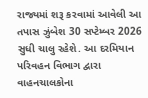રાજ્યમાં શરૂ કરવામાં આવેલી આ તપાસ ઝુંબેશ 30 સપ્ટેમ્બર 2026 સુધી ચાલુ રહેશે. આ દરમિયાન પરિવહન વિભાગ દ્વારા વાહનચાલકોના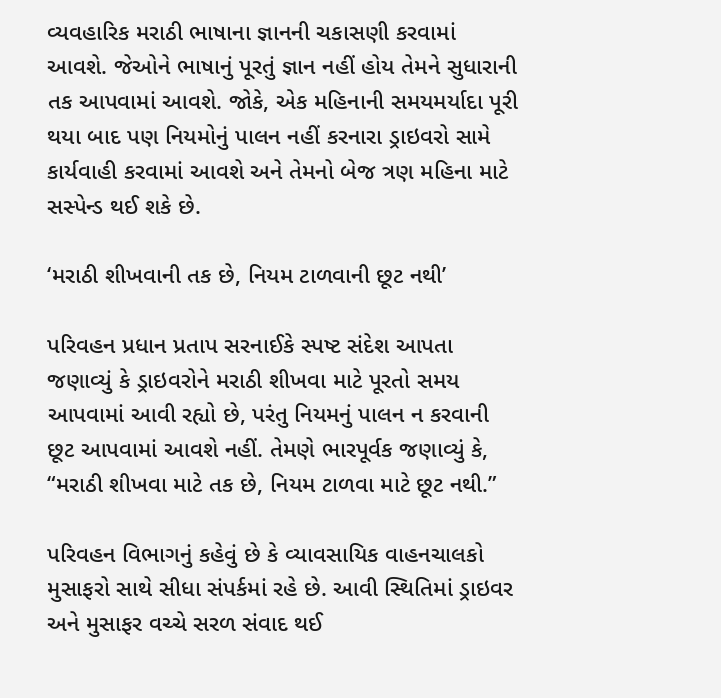વ્યવહારિક મરાઠી ભાષાના જ્ઞાનની ચકાસણી કરવામાં આવશે. જેઓને ભાષાનું પૂરતું જ્ઞાન નહીં હોય તેમને સુધારાની તક આપવામાં આવશે. જોકે, એક મહિનાની સમયમર્યાદા પૂરી થયા બાદ પણ નિયમોનું પાલન નહીં કરનારા ડ્રાઇવરો સામે કાર્યવાહી કરવામાં આવશે અને તેમનો બેજ ત્રણ મહિના માટે સસ્પેન્ડ થઈ શકે છે.

‘મરાઠી શીખવાની તક છે, નિયમ ટાળવાની છૂટ નથી’

પરિવહન પ્રધાન પ્રતાપ સરનાઈકે સ્પષ્ટ સંદેશ આપતા જણાવ્યું કે ડ્રાઇવરોને મરાઠી શીખવા માટે પૂરતો સમય આપવામાં આવી રહ્યો છે, પરંતુ નિયમનું પાલન ન કરવાની છૂટ આપવામાં આવશે નહીં. તેમણે ભારપૂર્વક જણાવ્યું કે, “મરાઠી શીખવા માટે તક છે, નિયમ ટાળવા માટે છૂટ નથી.”

પરિવહન વિભાગનું કહેવું છે કે વ્યાવસાયિક વાહનચાલકો મુસાફરો સાથે સીધા સંપર્કમાં રહે છે. આવી સ્થિતિમાં ડ્રાઇવર અને મુસાફર વચ્ચે સરળ સંવાદ થઈ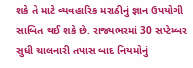શકે તે માટે વ્યવહારિક મરાઠીનું જ્ઞાન ઉપયોગી સાબિત થઈ શકે છે. રાજ્યભરમાં 30 સપ્ટેમ્બર સુધી ચાલનારી તપાસ બાદ નિયમોનું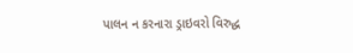પાલન ન કરનારા ડ્રાઇવરો વિરુદ્ધ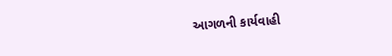આગળની કાર્યવાહી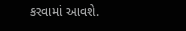કરવામાં આવશે.